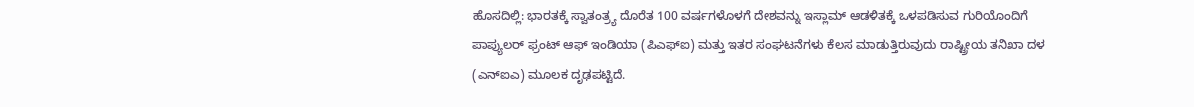ಹೊಸದಿಲ್ಲಿ: ಭಾರತಕ್ಕೆ ಸ್ವಾತಂತ್ರ್ಯ ದೊರೆತ 100 ವರ್ಷಗಳೊಳಗೆ ದೇಶವನ್ನು ಇಸ್ಲಾಮ್ ಆಡಳಿತಕ್ಕೆ ಒಳಪಡಿಸುವ ಗುರಿಯೊಂದಿಗೆ ಪಾಪ್ಯುಲರ್ ಫ್ರಂಟ್ ಆಫ್ ಇಂಡಿಯಾ (ಪಿಎಫ್ಐ) ಮತ್ತು ಇತರ ಸಂಘಟನೆಗಳು ಕೆಲಸ ಮಾಡುತ್ತಿರುವುದು ರಾಷ್ಟ್ರೀಯ ತನಿಖಾ ದಳ (ಎನ್ಐಎ) ಮೂಲಕ ದೃಢಪಟ್ಟಿದೆ.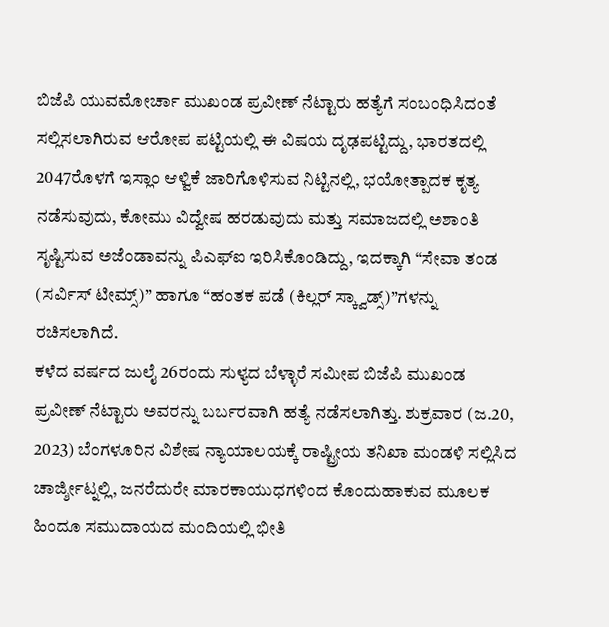ಬಿಜೆಪಿ ಯುವಮೋರ್ಚಾ ಮುಖಂಡ ಪ್ರವೀಣ್ ನೆಟ್ಟಾರು ಹತ್ಯೆಗೆ ಸಂಬಂಧಿಸಿದಂತೆ ಸಲ್ಲಿಸಲಾಗಿರುವ ಆರೋಪ ಪಟ್ಟಿಯಲ್ಲಿ ಈ ವಿಷಯ ದೃಢಪಟ್ಟಿದ್ದು, ಭಾರತದಲ್ಲಿ 2047ರೊಳಗೆ ಇಸ್ಲಾಂ ಆಳ್ವಿಕೆ ಜಾರಿಗೊಳಿಸುವ ನಿಟ್ಟಿನಲ್ಲಿ, ಭಯೋತ್ಪಾದಕ ಕೃತ್ಯ ನಡೆಸುವುದು, ಕೋಮು ವಿದ್ವೇಷ ಹರಡುವುದು ಮತ್ತು ಸಮಾಜದಲ್ಲಿ ಅಶಾಂತಿ ಸೃಷ್ಟಿಸುವ ಅಜೆಂಡಾವನ್ನು ಪಿಎಫ್ಐ ಇರಿಸಿಕೊಂಡಿದ್ದು, ಇದಕ್ಕಾಗಿ “ಸೇವಾ ತಂಡ (ಸರ್ವಿಸ್ ಟೀಮ್ಸ್)” ಹಾಗೂ “ಹಂತಕ ಪಡೆ (ಕಿಲ್ಲರ್ ಸ್ಕ್ವಾಡ್ಸ್)”ಗಳನ್ನು ರಚಿಸಲಾಗಿದೆ.
ಕಳೆದ ವರ್ಷದ ಜುಲೈ 26ರಂದು ಸುಳ್ಯದ ಬೆಳ್ಳಾರೆ ಸಮೀಪ ಬಿಜೆಪಿ ಮುಖಂಡ ಪ್ರವೀಣ್ ನೆಟ್ಟಾರು ಅವರನ್ನು ಬರ್ಬರವಾಗಿ ಹತ್ಯೆ ನಡೆಸಲಾಗಿತ್ತು. ಶುಕ್ರವಾರ (ಜ.20, 2023) ಬೆಂಗಳೂರಿನ ವಿಶೇಷ ನ್ಯಾಯಾಲಯಕ್ಕೆ ರಾಷ್ಟ್ರೀಯ ತನಿಖಾ ಮಂಡಳಿ ಸಲ್ಲಿಸಿದ ಚಾರ್ಜ್ಶೀಟ್ನಲ್ಲಿ, ಜನರೆದುರೇ ಮಾರಕಾಯುಧಗಳಿಂದ ಕೊಂದುಹಾಕುವ ಮೂಲಕ ಹಿಂದೂ ಸಮುದಾಯದ ಮಂದಿಯಲ್ಲಿ ಭೀತಿ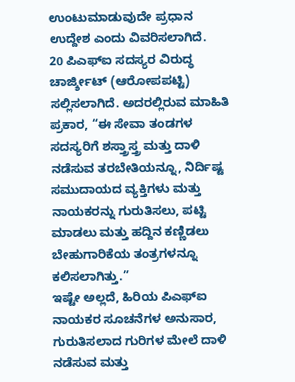ಉಂಟುಮಾಡುವುದೇ ಪ್ರಧಾನ ಉದ್ದೇಶ ಎಂದು ವಿವರಿಸಲಾಗಿದೆ.
20 ಪಿಎಫ್ಐ ಸದಸ್ಯರ ವಿರುದ್ಧ ಚಾರ್ಜ್ಶೀಟ್ (ಆರೋಪಪಟ್ಟಿ) ಸಲ್ಲಿಸಲಾಗಿದೆ. ಅದರಲ್ಲಿರುವ ಮಾಹಿತಿ ಪ್ರಕಾರ, “ಈ ಸೇವಾ ತಂಡಗಳ ಸದಸ್ಯರಿಗೆ ಶಸ್ತ್ರಾಸ್ತ್ರ ಮತ್ತು ದಾಳಿ ನಡೆಸುವ ತರಬೇತಿಯನ್ನೂ, ನಿರ್ದಿಷ್ಟ ಸಮುದಾಯದ ವ್ಯಕ್ತಿಗಳು ಮತ್ತು ನಾಯಕರನ್ನು ಗುರುತಿಸಲು, ಪಟ್ಟಿ ಮಾಡಲು ಮತ್ತು ಹದ್ದಿನ ಕಣ್ಣಿಡಲು ಬೇಹುಗಾರಿಕೆಯ ತಂತ್ರಗಳನ್ನೂ ಕಲಿಸಲಾಗಿತ್ತು.”
ಇಷ್ಟೇ ಅಲ್ಲದೆ, ಹಿರಿಯ ಪಿಎಫ್ಐ ನಾಯಕರ ಸೂಚನೆಗಳ ಅನುಸಾರ, ಗುರುತಿಸಲಾದ ಗುರಿಗಳ ಮೇಲೆ ದಾಳಿ ನಡೆಸುವ ಮತ್ತು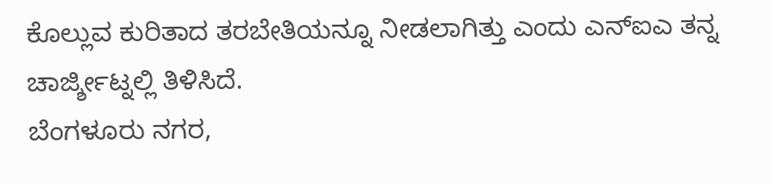ಕೊಲ್ಲುವ ಕುರಿತಾದ ತರಬೇತಿಯನ್ನೂ ನೀಡಲಾಗಿತ್ತು ಎಂದು ಎನ್ಐಎ ತನ್ನ ಚಾರ್ಜ್ಶೀಟ್ನಲ್ಲಿ ತಿಳಿಸಿದೆ.
ಬೆಂಗಳೂರು ನಗರ,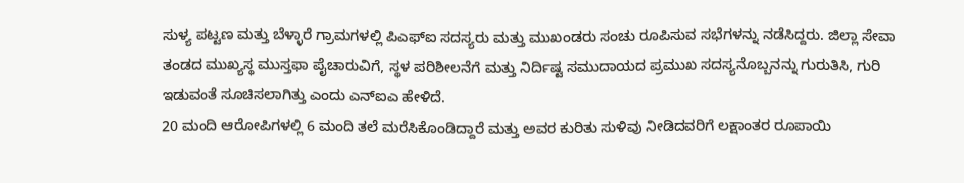ಸುಳ್ಯ ಪಟ್ಟಣ ಮತ್ತು ಬೆಳ್ಳಾರೆ ಗ್ರಾಮಗಳಲ್ಲಿ ಪಿಎಫ್ಐ ಸದಸ್ಯರು ಮತ್ತು ಮುಖಂಡರು ಸಂಚು ರೂಪಿಸುವ ಸಭೆಗಳನ್ನು ನಡೆಸಿದ್ದರು. ಜಿಲ್ಲಾ ಸೇವಾ ತಂಡದ ಮುಖ್ಯಸ್ಥ ಮುಸ್ತಫಾ ಪೈಚಾರುವಿಗೆ, ಸ್ಥಳ ಪರಿಶೀಲನೆಗೆ ಮತ್ತು ನಿರ್ದಿಷ್ಟ ಸಮುದಾಯದ ಪ್ರಮುಖ ಸದಸ್ಯನೊಬ್ಬನನ್ನು ಗುರುತಿಸಿ, ಗುರಿ ಇಡುವಂತೆ ಸೂಚಿಸಲಾಗಿತ್ತು ಎಂದು ಎನ್ಐಎ ಹೇಳಿದೆ.
20 ಮಂದಿ ಆರೋಪಿಗಳಲ್ಲಿ 6 ಮಂದಿ ತಲೆ ಮರೆಸಿಕೊಂಡಿದ್ದಾರೆ ಮತ್ತು ಅವರ ಕುರಿತು ಸುಳಿವು ನೀಡಿದವರಿಗೆ ಲಕ್ಷಾಂತರ ರೂಪಾಯಿ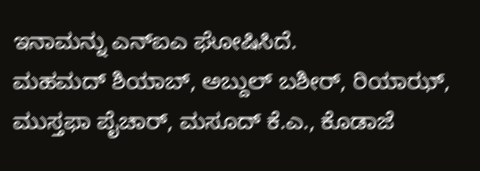ಇನಾಮನ್ನು ಎನ್ಐಎ ಘೋಷಿಸಿದೆ.
ಮಹಮದ್ ಶಿಯಾಬ್, ಅಬ್ದುಲ್ ಬಶೀರ್, ರಿಯಾಝ್, ಮುಸ್ತಫಾ ಪೈಚಾರ್, ಮಸೂದ್ ಕೆ.ಎ., ಕೊಡಾಜೆ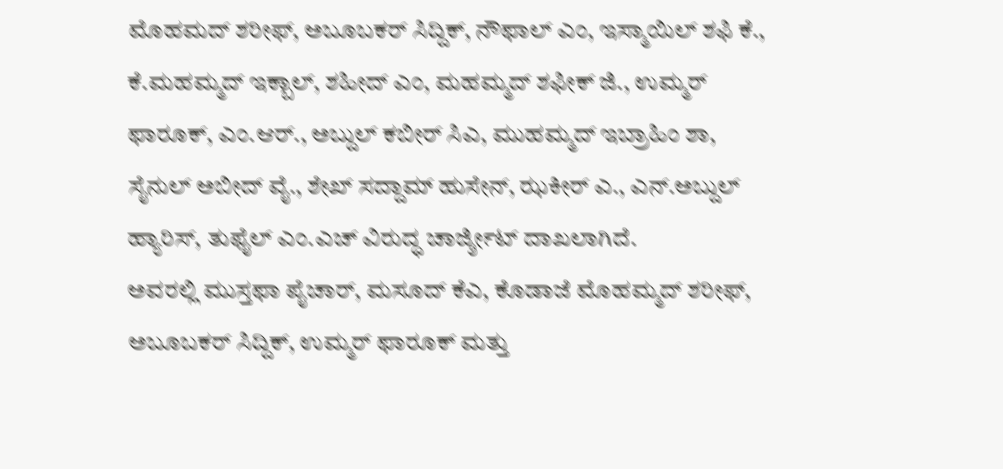ಮೊಹಮದ್ ಶರೀಫ್, ಅಬೂಬಕರ್ ಸಿದ್ದಿಕ್, ನೌಫಾಲ್ ಎಂ, ಇಸ್ಮಾಯಿಲ್ ಶಫಿ ಕೆ., ಕೆ.ಮಹಮ್ಮದ್ ಇಕ್ಬಾಲ್, ಶಹೀದ್ ಎಂ, ಮಹಮ್ಮದ್ ಶಫೀಕ್ ಜಿ., ಉಮ್ಮರ್ ಫಾರೂಕ್, ಎಂ.ಆರ್., ಅಬ್ದುಲ್ ಕಬೀರ್ ಸಿಎ, ಮುಹಮ್ಮದ್ ಇಬ್ರಾಹಿಂ ಶಾ, ಸೈನುಲ್ ಅಬೀದ್ ವೈ., ಶೇಖ್ ಸದ್ದಾಮ್ ಹುಸೇನ್, ಝಕೀರ್ ಎ., ಎನ್.ಅಬ್ದುಲ್ ಹ್ಯಾರಿಸ್, ತುಫೈಲ್ ಎಂ.ಎಚ್ ವಿರುದ್ಧ ಚಾರ್ಜ್ಶೀಟ್ ದಾಖಲಾಗಿದೆ.
ಅವರಲ್ಲಿ ಮುಸ್ತಫಾ ಪೈಚಾರ್, ಮಸೂದ್ ಕೆಎ, ಕೊಡಾಜೆ ಮೊಹಮ್ಮದ್ ಶರೀಫ್, ಅಬೂಬಕರ್ ಸಿದ್ದಿಕ್, ಉಮ್ಮರ್ ಫಾರೂಕ್ ಮತ್ತು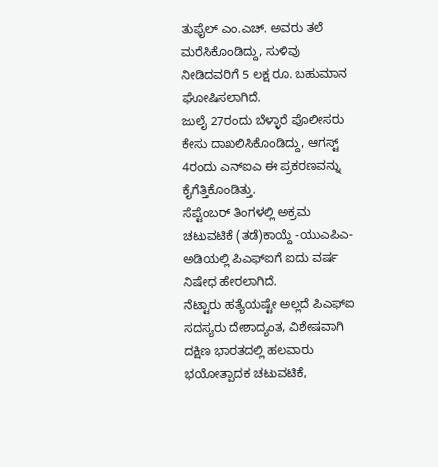ತುಫೈಲ್ ಎಂ.ಎಚ್. ಅವರು ತಲೆ ಮರೆಸಿಕೊಂಡಿದ್ದು, ಸುಳಿವು ನೀಡಿದವರಿಗೆ 5 ಲಕ್ಷ ರೂ. ಬಹುಮಾನ ಘೋಷಿಸಲಾಗಿದೆ.
ಜುಲೈ 27ರಂದು ಬೆಳ್ಳಾರೆ ಪೊಲೀಸರು ಕೇಸು ದಾಖಲಿಸಿಕೊಂಡಿದ್ದು, ಆಗಸ್ಟ್ 4ರಂದು ಎನ್ಐಎ ಈ ಪ್ರಕರಣವನ್ನು ಕೈಗೆತ್ತಿಕೊಂಡಿತ್ತು.
ಸೆಪ್ಟೆಂಬರ್ ತಿಂಗಳಲ್ಲಿ ಅಕ್ರಮ ಚಟುವಟಿಕೆ (ತಡೆ)ಕಾಯ್ದೆ -ಯುಎಪಿಎ- ಅಡಿಯಲ್ಲಿ ಪಿಎಫ್ಐಗೆ ಐದು ವರ್ಷ ನಿಷೇಧ ಹೇರಲಾಗಿದೆ.
ನೆಟ್ಟಾರು ಹತ್ಯೆಯಷ್ಟೇ ಅಲ್ಲದೆ ಪಿಎಫ್ಐ ಸದಸ್ಯರು ದೇಶಾದ್ಯಂತ, ವಿಶೇಷವಾಗಿ ದಕ್ಷಿಣ ಭಾರತದಲ್ಲಿ ಹಲವಾರು ಭಯೋತ್ಪಾದಕ ಚಟುವಟಿಕೆ,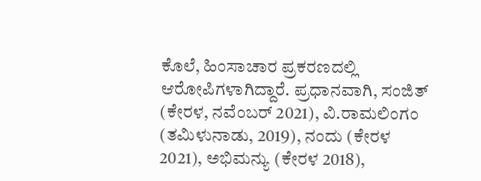ಕೊಲೆ, ಹಿಂಸಾಚಾರ ಪ್ರಕರಣದಲ್ಲಿ ಆರೋಪಿಗಳಾಗಿದ್ದಾರೆ. ಪ್ರಧಾನವಾಗಿ, ಸಂಜಿತ್ (ಕೇರಳ, ನವೆಂಬರ್ 2021), ವಿ.ರಾಮಲಿಂಗಂ (ತಮಿಳುನಾಡು, 2019), ನಂದು (ಕೇರಳ 2021), ಅಭಿಮನ್ಯು (ಕೇರಳ 2018),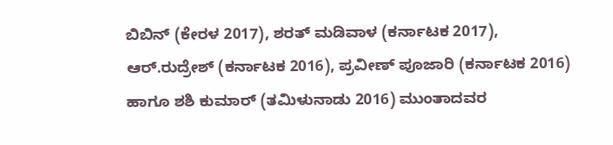ಬಿಬಿನ್ (ಕೇರಳ 2017), ಶರತ್ ಮಡಿವಾಳ (ಕರ್ನಾಟಕ 2017), ಆರ್.ರುದ್ರೇಶ್ (ಕರ್ನಾಟಕ 2016), ಪ್ರವೀಣ್ ಪೂಜಾರಿ (ಕರ್ನಾಟಕ 2016) ಹಾಗೂ ಶಶಿ ಕುಮಾರ್ (ತಮಿಳುನಾಡು 2016) ಮುಂತಾದವರ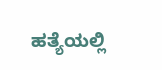ಹತ್ಯೆಯಲ್ಲಿ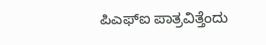ಪಿಎಫ್ಐ ಪಾತ್ರವಿತ್ತೆಂದು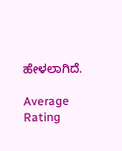ಹೇಳಲಾಗಿದೆ.

Average Rating